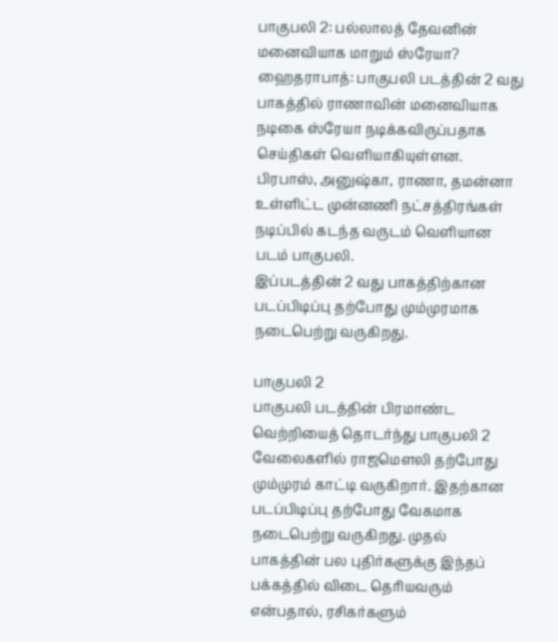பாகுபலி 2: பல்லாலத் தேவனின் மனைவியாக மாறும் ஸ்ரேயா?
ஹைதராபாத்: பாகுபலி படத்தின் 2 வது பாகத்தில் ராணாவின் மனைவியாக நடிகை ஸ்ரேயா நடிக்கவிருப்பதாக செய்திகள் வெளியாகியுள்ளன.
பிரபாஸ், அனுஷ்கா, ராணா, தமன்னா உள்ளிட்ட முன்னணி நட்சத்திரங்கள் நடிப்பில் கடந்த வருடம் வெளியான படம் பாகுபலி.
இப்படத்தின் 2 வது பாகத்திற்கான படப்பிடிப்பு தற்போது மும்முரமாக நடைபெற்று வருகிறது.

பாகுபலி 2
பாகுபலி படத்தின் பிரமாண்ட வெற்றியைத் தொடர்ந்து பாகுபலி 2 வேலைகளில் ராஜமௌலி தற்போது மும்முரம் காட்டி வருகிறார். இதற்கான படப்பிடிப்பு தற்போது வேகமாக நடைபெற்று வருகிறது. முதல் பாகத்தின் பல புதிர்களுக்கு இந்தப் பக்கத்தில் விடை தெரியவரும் என்பதால், ரசிகர்களும்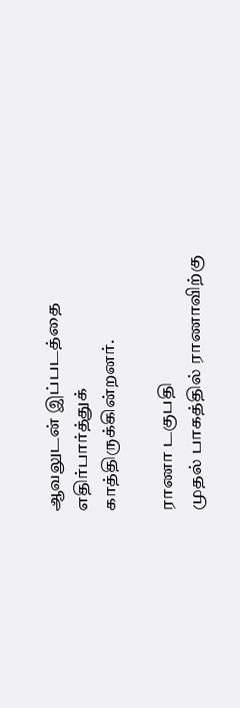ஆவலுடன் இப்படத்தை எதிர்பார்த்துக் காத்திருக்கின்றனர்.

ராணா டகுபதி
முதல் பாகத்தில் ராணாவிற்கு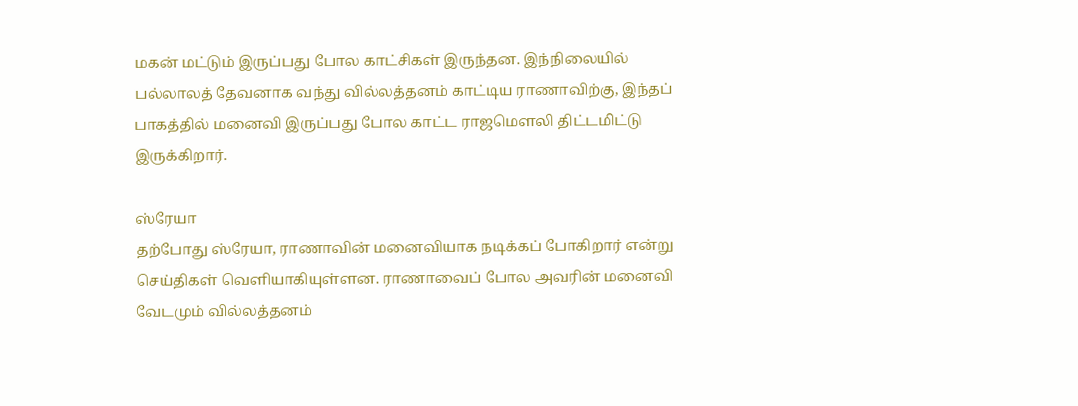மகன் மட்டும் இருப்பது போல காட்சிகள் இருந்தன. இந்நிலையில் பல்லாலத் தேவனாக வந்து வில்லத்தனம் காட்டிய ராணாவிற்கு, இந்தப் பாகத்தில் மனைவி இருப்பது போல காட்ட ராஜமௌலி திட்டமிட்டு இருக்கிறார்.

ஸ்ரேயா
தற்போது ஸ்ரேயா, ராணாவின் மனைவியாக நடிக்கப் போகிறார் என்று செய்திகள் வெளியாகியுள்ளன. ராணாவைப் போல அவரின் மனைவி வேடமும் வில்லத்தனம்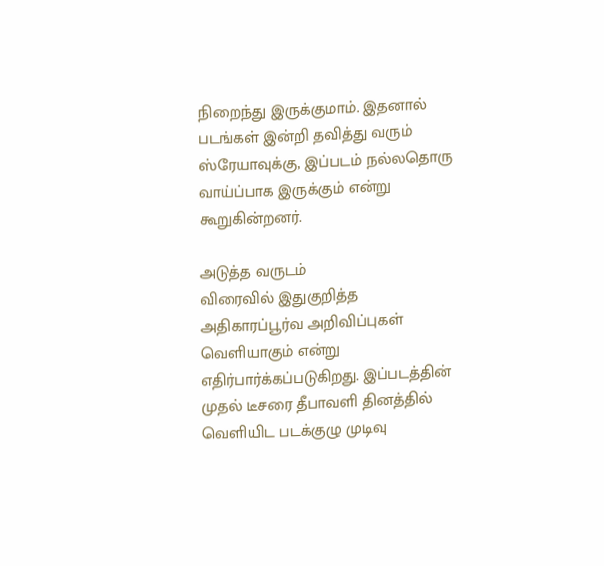நிறைந்து இருக்குமாம். இதனால் படங்கள் இன்றி தவித்து வரும் ஸ்ரேயாவுக்கு, இப்படம் நல்லதொரு வாய்ப்பாக இருக்கும் என்று கூறுகின்றனர்.

அடுத்த வருடம்
விரைவில் இதுகுறித்த அதிகாரப்பூர்வ அறிவிப்புகள் வெளியாகும் என்று எதிர்பார்க்கப்படுகிறது. இப்படத்தின் முதல் டீசரை தீபாவளி தினத்தில் வெளியிட படக்குழு முடிவு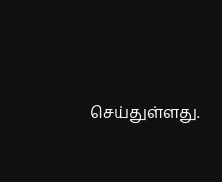செய்துள்ளது.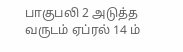பாகுபலி 2 அடுத்த வருடம் ஏப்ரல் 14 ம்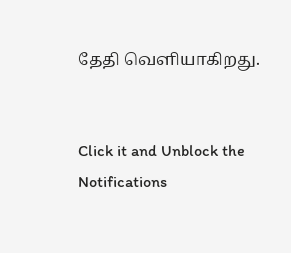தேதி வெளியாகிறது.


Click it and Unblock the Notifications